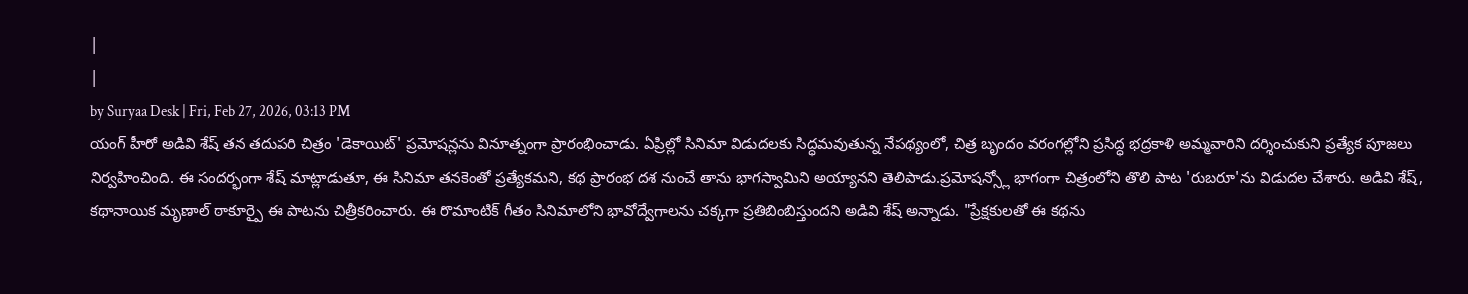|
|
by Suryaa Desk | Fri, Feb 27, 2026, 03:13 PM
యంగ్ హీరో అడివి శేష్ తన తదుపరి చిత్రం 'డెకాయిట్' ప్రమోషన్లను వినూత్నంగా ప్రారంభించాడు. ఏప్రిల్లో సినిమా విడుదలకు సిద్ధమవుతున్న నేపథ్యంలో, చిత్ర బృందం వరంగల్లోని ప్రసిద్ధ భద్రకాళి అమ్మవారిని దర్శించుకుని ప్రత్యేక పూజలు నిర్వహించింది. ఈ సందర్భంగా శేష్ మాట్లాడుతూ, ఈ సినిమా తనకెంతో ప్రత్యేకమని, కథ ప్రారంభ దశ నుంచే తాను భాగస్వామిని అయ్యానని తెలిపాడు.ప్రమోషన్స్లో భాగంగా చిత్రంలోని తొలి పాట 'రుబరూ'ను విడుదల చేశారు. అడివి శేష్, కథానాయిక మృణాల్ ఠాకూర్పై ఈ పాటను చిత్రీకరించారు. ఈ రొమాంటిక్ గీతం సినిమాలోని భావోద్వేగాలను చక్కగా ప్రతిబింబిస్తుందని అడివి శేష్ అన్నాడు. "ప్రేక్షకులతో ఈ కథను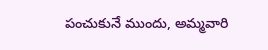పంచుకునే ముందు, అమ్మవారి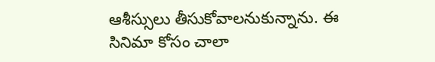ఆశీస్సులు తీసుకోవాలనుకున్నాను. ఈ సినిమా కోసం చాలా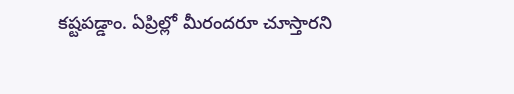కష్టపడ్డాం. ఏప్రిల్లో మీరందరూ చూస్తారని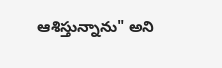ఆశిస్తున్నాను" అని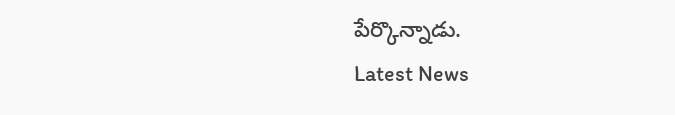పేర్కొన్నాడు.
Latest News